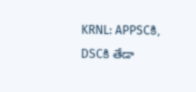KRNL: APPSCకి, DSCకి తేడా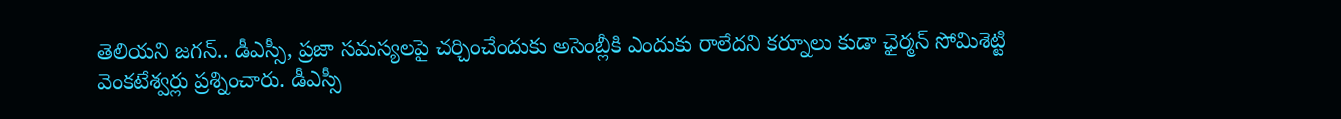తెలియని జగన్.. డీఎస్సీ, ప్రజా సమస్యలపై చర్చించేందుకు అసెంబ్లీకి ఎందుకు రాలేదని కర్నూలు కుడా ఛైర్మన్ సోమిశెట్టి వెంకటేశ్వర్లు ప్రశ్నించారు. డీఎస్సీ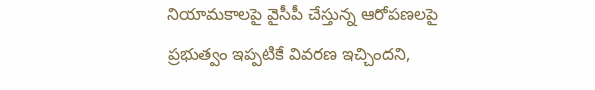నియామకాలపై వైసీపీ చేస్తున్న ఆరోపణలపై ప్రభుత్వం ఇప్పటికే వివరణ ఇచ్చిందని,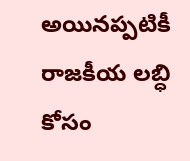అయినప్పటికీ రాజకీయ లబ్ధి కోసం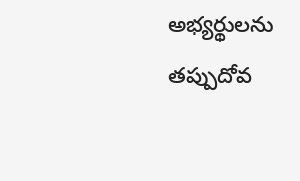అభ్యర్థులను తప్పుదోవ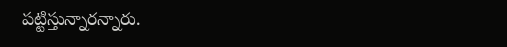పట్టిస్తున్నారన్నారు.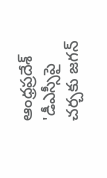ఆంధ్రప్రదేశ్
'డీఎస్సీపై చర్చకు జగన్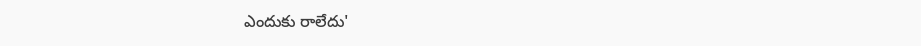ఎందుకు రాలేదు'